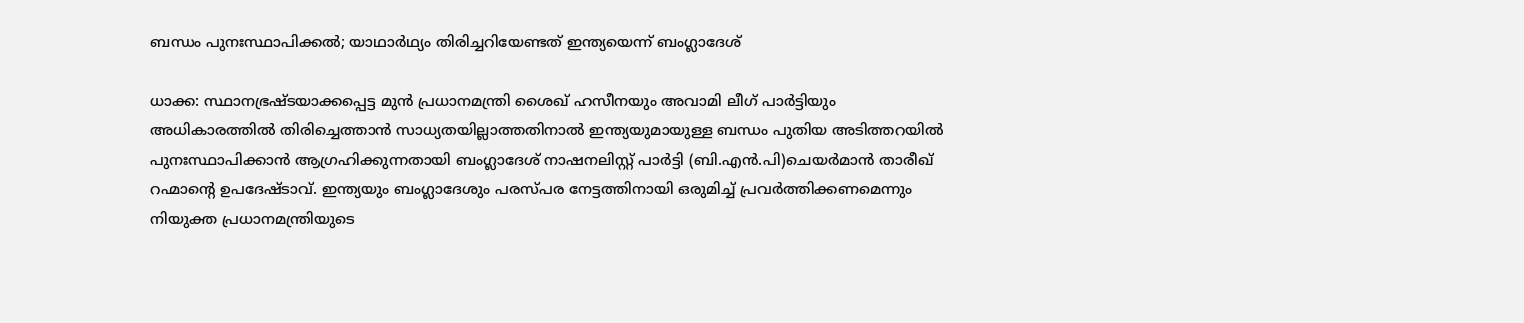ബന്ധം പുനഃസ്ഥാപിക്കൽ; യാഥാർഥ്യം തിരിച്ചറിയേണ്ടത് ഇന്ത്യയെന്ന് ബംഗ്ലാദേശ്

ധാക്ക: സ്ഥാനഭ്രഷ്ടയാക്കപ്പെട്ട മുൻ പ്രധാനമന്ത്രി ശൈഖ് ഹസീനയും അവാമി ലീഗ് പാർട്ടിയും അധികാരത്തിൽ തിരിച്ചെത്താൻ സാധ്യതയില്ലാത്തതിനാൽ ഇന്ത്യയുമായുള്ള ബന്ധം പുതിയ അടിത്തറയിൽ പുനഃസ്ഥാപിക്കാൻ ആഗ്രഹിക്കുന്നതായി ബംഗ്ലാദേശ് നാഷനലിസ്റ്റ് പാർട്ടി (ബി.എൻ.പി)ചെയർമാൻ താരീഖ് റഹ്മാന്റെ ഉപദേഷ്ടാവ്. ഇന്ത്യയും ബംഗ്ലാദേശും പരസ്പര നേട്ടത്തിനായി ഒരുമിച്ച് പ്രവർത്തിക്കണമെന്നും നിയുക്ത പ്രധാനമന്ത്രിയുടെ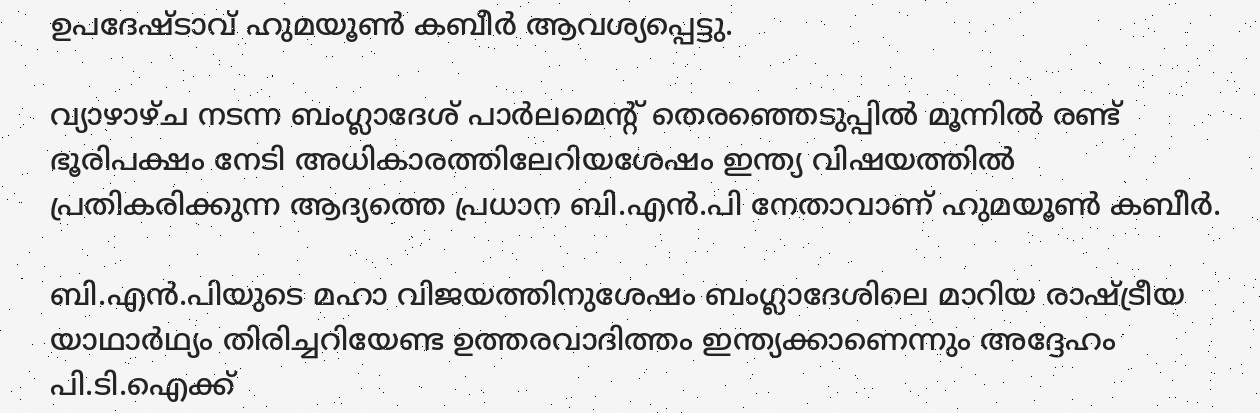ഉപദേഷ്ടാവ് ഹുമയൂൺ കബീർ ആവശ്യപ്പെട്ടു.

വ്യാഴാഴ്ച നടന്ന ബംഗ്ലാദേശ് പാർലമെന്റ് തെരഞ്ഞെടുപ്പിൽ മൂന്നിൽ രണ്ട് ഭൂരിപക്ഷം നേടി അധികാരത്തിലേറിയശേഷം ഇന്ത്യ വിഷയത്തിൽ പ്രതികരിക്കുന്ന ആദ്യത്തെ പ്രധാന ബി.എൻ.പി നേതാവാണ് ഹുമയൂൺ കബീർ.

ബി.എൻ.പിയുടെ മഹാ വിജയത്തിനുശേഷം ബംഗ്ലാദേശിലെ മാറിയ രാഷ്ട്രീയ യാഥാർഥ്യം തിരിച്ചറിയേണ്ട ഉത്തരവാദിത്തം ഇന്ത്യക്കാണെന്നും അദ്ദേഹം പി.ടി.ഐക്ക്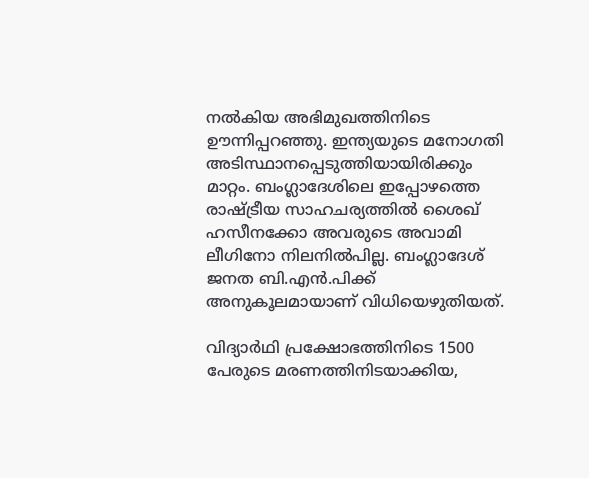നൽകിയ അഭിമുഖത്തിനിടെ ഊന്നിപ്പറഞ്ഞു. ഇന്ത്യയുടെ മനോഗതി അടിസ്ഥാനപ്പെടുത്തിയായിരിക്കും മാറ്റം. ബംഗ്ലാദേശിലെ ഇപ്പോഴത്തെ രാഷ്ട്രീയ സാഹചര്യത്തിൽ ശൈഖ് ഹസീനക്കോ അവരുടെ അവാമി ലീഗിനോ നിലനിൽപില്ല. ബംഗ്ലാദേശ് ജനത ബി.എൻ.പിക്ക് അനുകൂലമായാണ് വിധിയെഴുതിയത്.

വിദ്യാർഥി പ്രക്ഷോഭത്തിനിടെ 1500 പേരുടെ മരണത്തിനിടയാക്കിയ,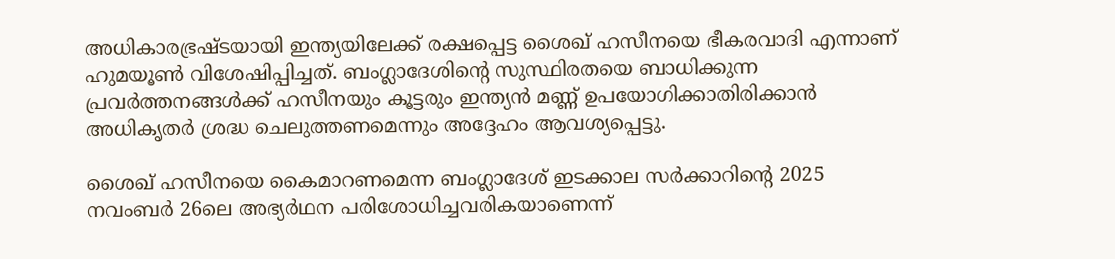അധികാരഭ്രഷ്ടയായി ഇന്ത്യയിലേക്ക് രക്ഷപ്പെട്ട ശൈഖ് ഹസീനയെ ഭീകരവാദി എന്നാണ് ഹുമയൂൺ വിശേഷിപ്പിച്ചത്. ബംഗ്ലാദേശിന്റെ സുസ്ഥിരതയെ ബാധിക്കുന്ന പ്രവർത്തനങ്ങൾക്ക് ഹസീനയും കൂട്ടരും ഇന്ത്യൻ മണ്ണ് ഉപയോഗിക്കാതിരിക്കാൻ അധികൃതർ ശ്രദ്ധ ചെലുത്തണമെന്നും അദ്ദേഹം ആവശ്യപ്പെട്ടു.

ശൈഖ് ഹസീനയെ കൈമാറണമെന്ന ബംഗ്ലാദേശ് ഇടക്കാല സർക്കാറിന്റെ 2025 നവംബർ 26ലെ അഭ്യർഥന പരിശോധിച്ചവരികയാണെന്ന്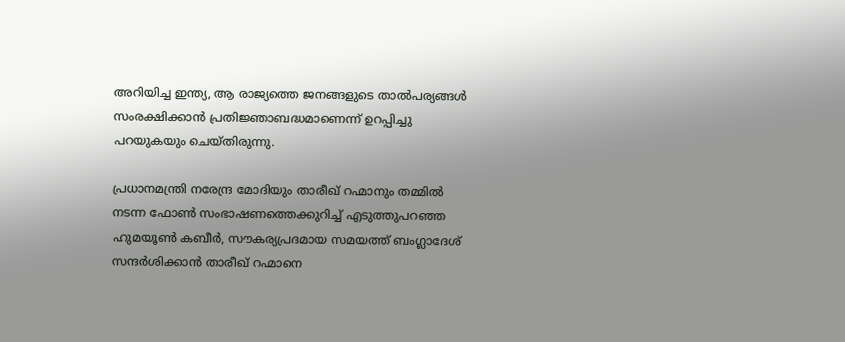അറിയിച്ച ഇന്ത്യ, ആ രാജ്യത്തെ ജനങ്ങളുടെ താൽപര്യങ്ങൾ സംരക്ഷിക്കാൻ പ്രതിജ്ഞാബദ്ധമാണെന്ന് ഉറപ്പിച്ചു പറയുകയും ചെയ്തിരുന്നു.

പ്രധാനമന്ത്രി നരേന്ദ്ര മോദിയും താരീഖ് റഹ്മാനും തമ്മിൽ നടന്ന ഫോൺ സംഭാഷണത്തെക്കുറിച്ച് എടുത്തുപറഞ്ഞ ഹുമയൂൺ കബീർ, സൗകര്യപ്രദമായ സമയത്ത് ബംഗ്ലാദേശ് സന്ദർശിക്കാൻ താരീഖ് റഹ്മാനെ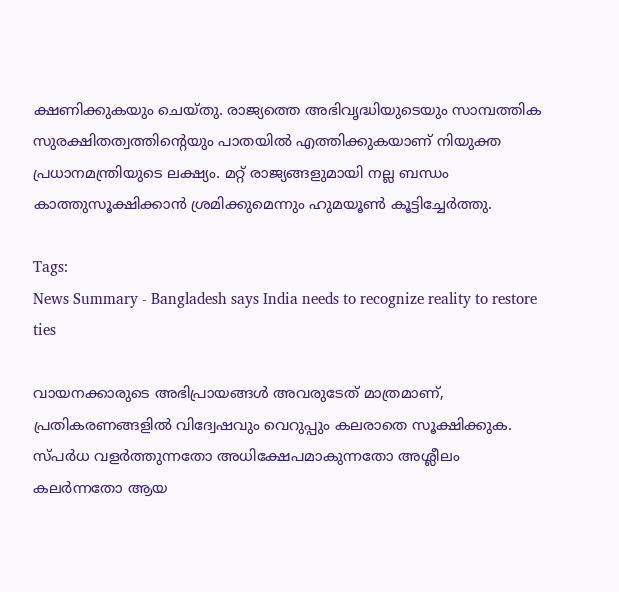ക്ഷണിക്കുകയും ചെയ്തു. രാജ്യത്തെ അഭിവൃദ്ധിയുടെയും സാമ്പത്തിക സുരക്ഷിതത്വത്തിന്റെയും പാതയിൽ എത്തിക്കുകയാണ് നിയുക്ത പ്രധാനമന്ത്രിയുടെ ലക്ഷ്യം. മറ്റ് രാജ്യങ്ങളുമായി നല്ല ബന്ധം കാത്തുസൂക്ഷിക്കാൻ ശ്രമിക്കുമെന്നും ഹുമയൂൺ കൂട്ടിച്ചേർത്തു.

Tags:
News Summary - Bangladesh says India needs to recognize reality to restore ties

വായനക്കാരുടെ അഭിപ്രായങ്ങള്‍ അവരുടേത് മാത്രമാണ്, പ്രതികരണങ്ങളിൽ വിദ്വേഷവും വെറുപ്പും കലരാതെ സൂക്ഷിക്കുക. സ്പർധ വളർത്തുന്നതോ അധിക്ഷേപമാകുന്നതോ അശ്ലീലം കലർന്നതോ ആയ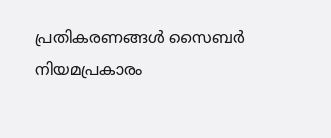പ്രതികരണങ്ങൾ സൈബർ നിയമപ്രകാരം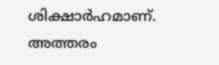ശിക്ഷാർഹമാണ്. അത്തരം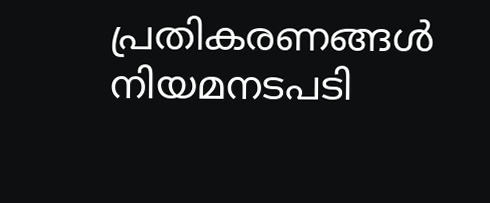പ്രതികരണങ്ങൾ നിയമനടപടി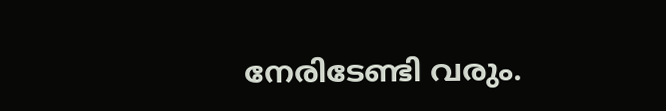നേരിടേണ്ടി വരും.